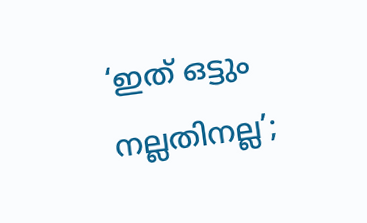‘ഇത് ഒട്ടും നല്ലതിനല്ല’;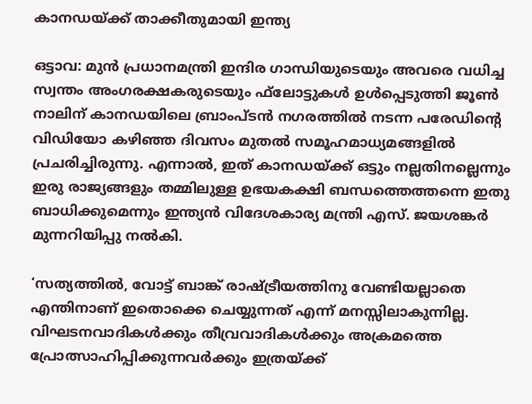കാനഡയ്ക്ക് താക്കീതുമായി ഇന്ത്യ

ഒട്ടാവ: മുന്‍ പ്രധാനമന്ത്രി ഇന്ദിര ഗാന്ധിയുടെയും അവരെ വധിച്ച സ്വന്തം അംഗരക്ഷകരുടെയും ഫ്‌ലോട്ടുകള്‍ ഉള്‍പ്പെടുത്തി ജൂണ്‍ നാലിന് കാനഡയിലെ ബ്രാംപ്ടന്‍ നഗരത്തില്‍ നടന്ന പരേഡിന്റെ വിഡിയോ കഴിഞ്ഞ ദിവസം മുതല്‍ സമൂഹമാധ്യമങ്ങളില്‍ പ്രചരിച്ചിരുന്നു. എന്നാല്‍, ഇത് കാനഡയ്ക്ക് ഒട്ടും നല്ലതിനല്ലെന്നും ഇരു രാജ്യങ്ങളും തമ്മിലുള്ള ഉഭയകക്ഷി ബന്ധത്തെത്തന്നെ ഇതു ബാധിക്കുമെന്നും ഇന്ത്യന്‍ വിദേശകാര്യ മന്ത്രി എസ്. ജയശങ്കര്‍ മുന്നറിയിപ്പു നല്‍കി.

‘സത്യത്തില്‍, വോട്ട് ബാങ്ക് രാഷ്ട്രീയത്തിനു വേണ്ടിയല്ലാതെ എന്തിനാണ് ഇതൊക്കെ ചെയ്യുന്നത് എന്ന് മനസ്സിലാകുന്നില്ല. വിഘടനവാദികള്‍ക്കും തീവ്രവാദികള്‍ക്കും അക്രമത്തെ പ്രോത്സാഹിപ്പിക്കുന്നവര്‍ക്കും ഇത്രയ്ക്ക്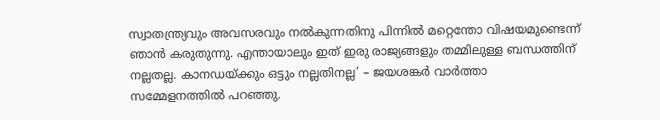സ്വാതന്ത്ര്യവും അവസരവും നല്‍കുന്നതിനു പിന്നില്‍ മറ്റെന്തോ വിഷയമുണ്ടെന്ന് ഞാന്‍ കരുതുന്നു. എന്തായാലും ഇത് ഇരു രാജ്യങ്ങളും തമ്മിലുള്ള ബന്ധത്തിന് നല്ലതല്ല. കാനഡയ്ക്കും ഒട്ടും നല്ലതിനല്ല’ – ജയശങ്കര്‍ വാര്‍ത്താ സമ്മേളനത്തില്‍ പറഞ്ഞു.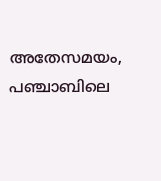അതേസമയം, പഞ്ചാബിലെ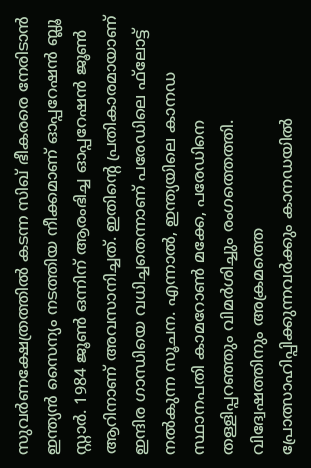സുവര്‍ണക്ഷേത്രത്തില്‍ കടന്ന സിഖ് ഭീകരരെ നേരിടാന്‍ ഇന്ത്യന്‍ സൈന്യം നടത്തിയ നീക്കമാണ് ഓപ്പറേഷന്‍ ബ്ലൂ സ്റ്റാര്‍. 1984 ജൂണ്‍ ഒന്നിന് ആരംഭിച്ച ഓപ്പറേഷന്‍ ജൂണ്‍ ആറിനാണ് അവസാനിച്ചത്. ഇതിന്റെ പ്രതികാരമായാണ് ഇന്ദിര ഗാന്ധിയെ വധിച്ചതെന്നാണ് പരേഡിലെ ഫ്‌ലോട്ട് നല്‍കുന്ന സൂചന. എന്നാല്‍, ഇന്ത്യയിലെ കാനഡ സ്ഥാനപതി കാമറോണ്‍ മക്കേ, പരേഡിനെ തള്ളിപ്പറഞ്ഞും വിമര്‍ശിച്ചും രംഗത്തെത്തി. വിദ്വേഷത്തിനും അക്രമത്തെ പ്രോത്സാഹിപ്പിക്കുന്നവര്‍ക്കും കാനഡയില്‍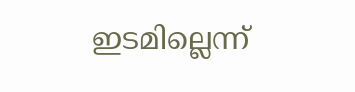ഇടമില്ലെന്ന്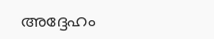അദ്ദേഹം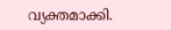വ്യക്തമാക്കി.